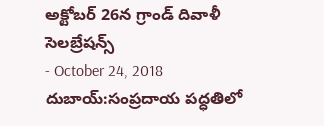అక్టోబర్ 26న గ్రాండ్ దివాళీ సెలబ్రేషన్స్
- October 24, 2018
దుబాయ్:సంప్రదాయ పద్ధతిలో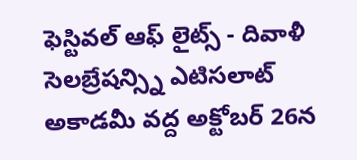ఫెస్టివల్ ఆఫ్ లైట్స్ - దివాళీ సెలబ్రేషన్స్ని ఎటిసలాట్ అకాడమీ వద్ద అక్టోబర్ 26న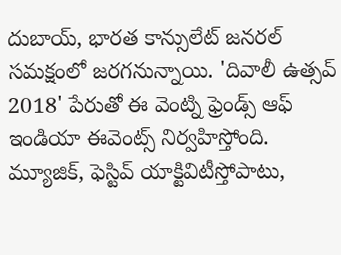దుబాయ్, భారత కాన్సులేట్ జనరల్ సమక్షంలో జరగనున్నాయి. 'దివాలీ ఉత్సవ్ 2018' పేరుతో ఈ వెంట్ని ఫ్రెండ్స్ ఆఫ్ ఇండియా ఈవెంట్స్ నిర్వహిస్తోంది. మ్యూజిక్, ఫెస్టివ్ యాక్టివిటీస్తోపాటు,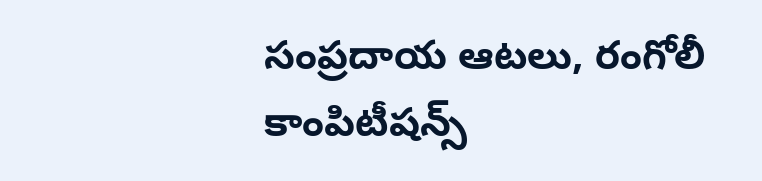సంప్రదాయ ఆటలు, రంగోలీ కాంపిటీషన్స్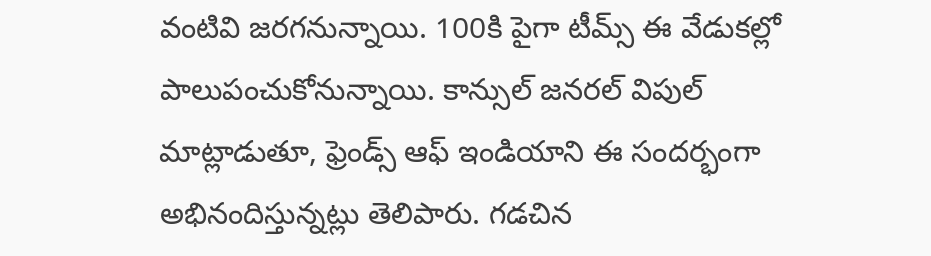వంటివి జరగనున్నాయి. 100కి పైగా టీమ్స్ ఈ వేడుకల్లో పాలుపంచుకోనున్నాయి. కాన్సుల్ జనరల్ విపుల్ మాట్లాడుతూ, ఫ్రెండ్స్ ఆఫ్ ఇండియాని ఈ సందర్భంగా అభినందిస్తున్నట్లు తెలిపారు. గడచిన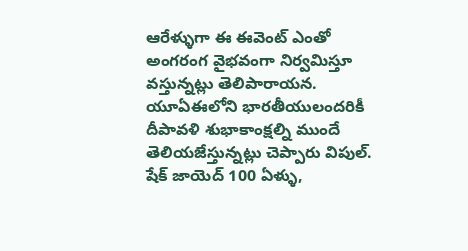ఆరేళ్ళుగా ఈ ఈవెంట్ ఎంతో అంగరంగ వైభవంగా నిర్వమిస్తూ వస్తున్నట్లు తెలిపారాయన. యూఏఈలోని భారతీయులందరికీ దీపావళి శుభాకాంక్షల్ని ముందే తెలియజేస్తున్నట్లు చెప్పారు విపుల్. షేక్ జాయెద్ 100 ఏళ్ళు,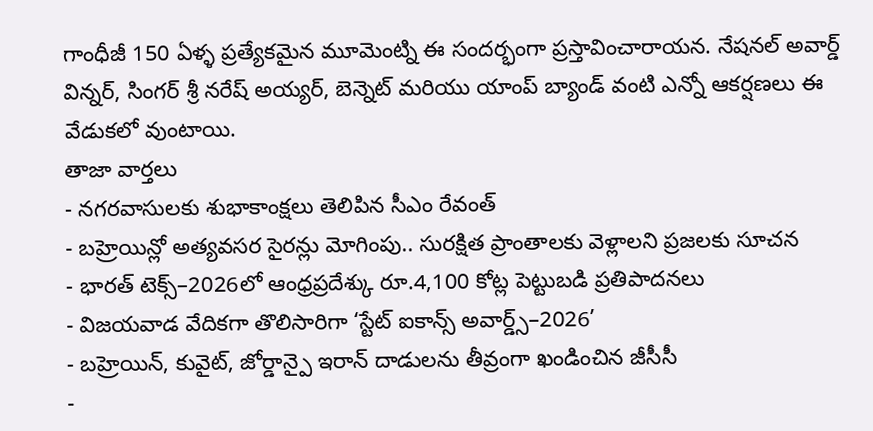గాంధీజీ 150 ఏళ్ళ ప్రత్యేకమైన మూమెంట్ని ఈ సందర్భంగా ప్రస్తావించారాయన. నేషనల్ అవార్డ్ విన్నర్, సింగర్ శ్రీ నరేష్ అయ్యర్, బెన్నెట్ మరియు యాంప్ బ్యాండ్ వంటి ఎన్నో ఆకర్షణలు ఈ వేడుకలో వుంటాయి.
తాజా వార్తలు
- నగరవాసులకు శుభాకాంక్షలు తెలిపిన సీఎం రేవంత్
- బహ్రెయిన్లో అత్యవసర సైరన్లు మోగింపు.. సురక్షిత ప్రాంతాలకు వెళ్లాలని ప్రజలకు సూచన
- భారత్ టెక్స్–2026లో ఆంధ్రప్రదేశ్కు రూ.4,100 కోట్ల పెట్టుబడి ప్రతిపాదనలు
- విజయవాడ వేదికగా తొలిసారిగా ‘స్టేట్ ఐకాన్స్ అవార్డ్స్–2026’
- బహ్రెయిన్, కువైట్, జోర్డాన్పై ఇరాన్ దాడులను తీవ్రంగా ఖండించిన జీసీసీ
-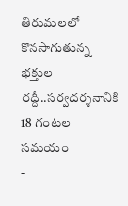తిరుమలలో కొనసాగుతున్న భక్తుల రద్దీ..సర్వదర్శనానికి 18 గంటల సమయం
-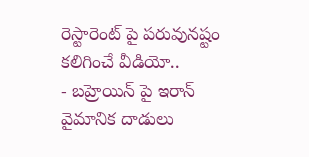రెస్టారెంట్ పై పరువునష్టం కలిగించే వీడియో..
- బహ్రెయిన్ పై ఇరాన్ వైమానిక దాడులు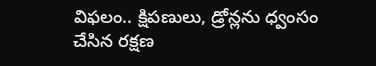విఫలం.. క్షిపణులు, డ్రోన్లను ధ్వంసం చేసిన రక్షణ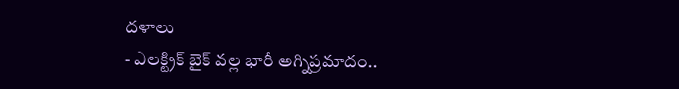దళాలు
- ఎలక్ట్రిక్ బైక్ వల్ల భారీ అగ్నిప్రమాదం..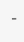-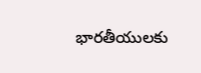భారతీయులకు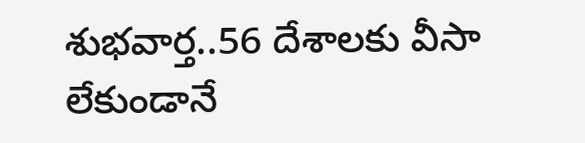శుభవార్త..56 దేశాలకు వీసా లేకుండానే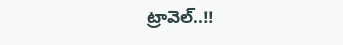ట్రావెల్..!!